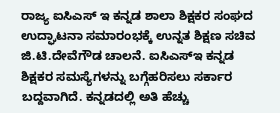ರಾಜ್ಯ ಐಸಿಎಸ್ ಇ ಕನ್ನಡ ಶಾಲಾ ಶಿಕ್ಷಕರ ಸಂಘದ ಉದ್ಘಾಟನಾ ಸಮಾರಂಭಕ್ಕೆ ಉನ್ನತ ಶಿಕ್ಷಣ ಸಚಿವ ಜಿ.ಟಿ.ದೇವೆಗೌಡ ಚಾಲನೆ. ಐಸಿಎಸ್ಇ ಕನ್ನಡ
ಶಿಕ್ಷಕರ ಸಮಸ್ಯೆಗಳನ್ನು ಬಗ್ಗೆಹರಿಸಲು ಸರ್ಕಾರ ಬದ್ದವಾಗಿದೆ. ಕನ್ನಡದಲ್ಲಿ ಅತಿ ಹೆಚ್ಚು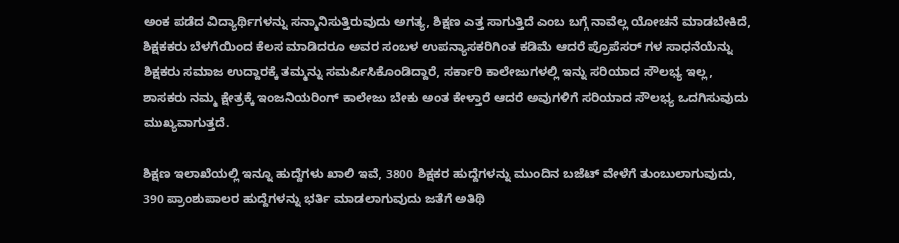ಅಂಕ ಪಡೆದ ವಿದ್ಯಾರ್ಥಿಗಳನ್ನು ಸನ್ಮಾನಿಸುತ್ತಿರುವುದು ಅಗತ್ಯ, ಶಿಕ್ಷಣ ಎತ್ತ ಸಾಗುತ್ತಿದೆ ಎಂಬ ಬಗ್ಗೆ ನಾವೆಲ್ಲ ಯೋಚನೆ ಮಾಡಬೇಕಿದೆ, ಶಿಕ್ಷಕಕರು ಬೆಳಗೆಯಿಂದ ಕೆಲಸ ಮಾಡಿದರೂ ಅವರ ಸಂಬಳ ಉಪನ್ಯಾಸಕರಿಗಿಂತ ಕಡಿಮೆ ಆದರೆ ಪ್ರೊಪೆಸರ್ ಗಳ ಸಾಧನೆಯೆನ್ನು ಶಿಕ್ಷಕರು ಸಮಾಜ ಉದ್ದಾರಕ್ಕೆ ತಮ್ಮನ್ನು ಸಮರ್ಪಿಸಿಕೊಂಡಿದ್ದಾರೆ, ಸರ್ಕಾರಿ ಕಾಲೇಜುಗಳಲ್ಲಿ ಇನ್ನು ಸರಿಯಾದ ಸೌಲಭ್ಯ ಇಲ್ಲ, ಶಾಸಕರು ನಮ್ಮ ಕ್ಷೇತ್ರಕ್ಕೆ ಇಂಜನಿಯರಿಂಗ್ ಕಾಲೇಜು ಬೇಕು ಅಂತ ಕೇಳ್ತಾರೆ ಆದರೆ ಅವುಗಳಿಗೆ ಸರಿಯಾದ ಸೌಲಭ್ಯ ಒದಗಿಸುವುದು ಮುಖ್ಯವಾಗುತ್ತದೆ.

ಶಿಕ್ಷಣ ಇಲಾಖೆಯಲ್ಲಿ ಇನ್ನೂ ಹುದ್ದೆಗಳು ಖಾಲಿ ಇವೆ, 3800 ಶಿಕ್ಷಕರ ಹುದ್ದೆಗಳನ್ನು ಮುಂದಿನ ಬಜೆಟ್ ವೇಳೆಗೆ ತುಂಬುಲಾಗುವುದು, 390 ಪ್ರಾಂಶುಪಾಲರ ಹುದ್ದೆಗಳನ್ನು ಭರ್ತಿ ಮಾಡಲಾಗುವುದು ಜತೆಗೆ ಅತಿಥಿ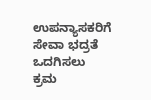ಉಪನ್ಯಾಸಕರಿಗೆ ಸೇವಾ ಭದ್ರತೆ ಒದಗಿಸಲು ಕ್ರಮ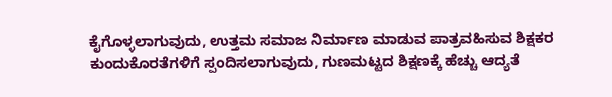ಕೈಗೊಳ್ಳಲಾಗುವುದು, ಉತ್ತಮ ಸಮಾಜ ನಿರ್ಮಾಣ ಮಾಡುವ ಪಾತ್ರವಹಿಸುವ ಶಿಕ್ಷಕರ ಕುಂದುಕೊರತೆಗಳಿಗೆ ಸ್ಪಂದಿಸಲಾಗುವುದು, ಗುಣಮಟ್ಟದ ಶಿಕ್ಷಣಕ್ಕೆ ಹೆಚ್ಚು ಆದ್ಯತೆ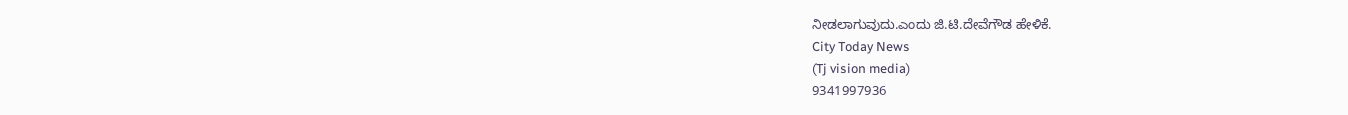ನೀಡಲಾಗುವುದು.ಎಂದು ಜಿ.ಟಿ.ದೇವೆಗೌಡ ಹೇಳಿಕೆ.
City Today News
(Tj vision media)
9341997936